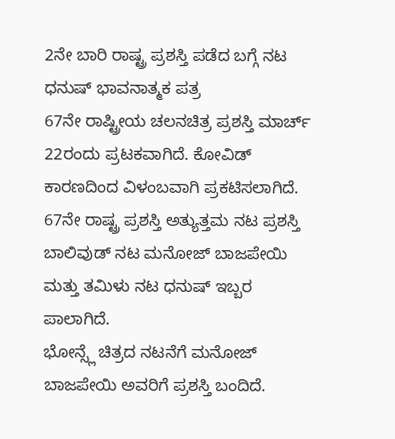2ನೇ ಬಾರಿ ರಾಷ್ಟ್ರ ಪ್ರಶಸ್ತಿ ಪಡೆದ ಬಗ್ಗೆ ನಟ ಧನುಷ್ ಭಾವನಾತ್ಮಕ ಪತ್ರ
67ನೇ ರಾಷ್ಟ್ರೀಯ ಚಲನಚಿತ್ರ ಪ್ರಶಸ್ತಿ ಮಾರ್ಚ್ 22ರಂದು ಪ್ರಟಕವಾಗಿದೆ. ಕೋವಿಡ್ ಕಾರಣದಿಂದ ವಿಳಂಬವಾಗಿ ಪ್ರಕಟಿಸಲಾಗಿದೆ. 67ನೇ ರಾಷ್ಟ್ರ ಪ್ರಶಸ್ತಿ ಅತ್ಯುತ್ತಮ ನಟ ಪ್ರಶಸ್ತಿ ಬಾಲಿವುಡ್ ನಟ ಮನೋಜ್ ಬಾಜಪೇಯಿ ಮತ್ತು ತಮಿಳು ನಟ ಧನುಷ್ ಇಬ್ಬರ ಪಾಲಾಗಿದೆ.
ಭೋನ್ಸ್ಲೆ ಚಿತ್ರದ ನಟನೆಗೆ ಮನೋಜ್ ಬಾಜಪೇಯಿ ಅವರಿಗೆ ಪ್ರಶಸ್ತಿ ಬಂದಿದೆ.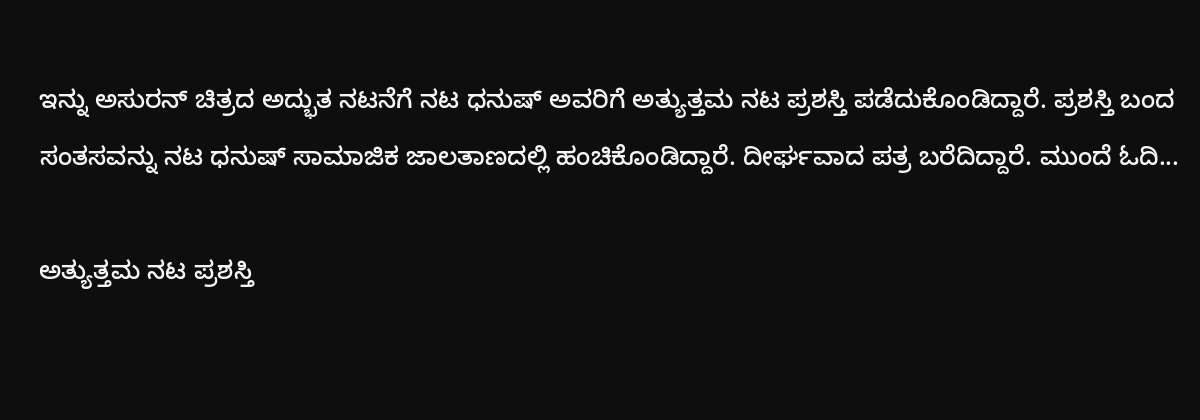ಇನ್ನು ಅಸುರನ್ ಚಿತ್ರದ ಅದ್ಭುತ ನಟನೆಗೆ ನಟ ಧನುಷ್ ಅವರಿಗೆ ಅತ್ಯುತ್ತಮ ನಟ ಪ್ರಶಸ್ತಿ ಪಡೆದುಕೊಂಡಿದ್ದಾರೆ. ಪ್ರಶಸ್ತಿ ಬಂದ ಸಂತಸವನ್ನು ನಟ ಧನುಷ್ ಸಾಮಾಜಿಕ ಜಾಲತಾಣದಲ್ಲಿ ಹಂಚಿಕೊಂಡಿದ್ದಾರೆ. ದೀರ್ಘವಾದ ಪತ್ರ ಬರೆದಿದ್ದಾರೆ. ಮುಂದೆ ಓದಿ...

ಅತ್ಯುತ್ತಮ ನಟ ಪ್ರಶಸ್ತಿ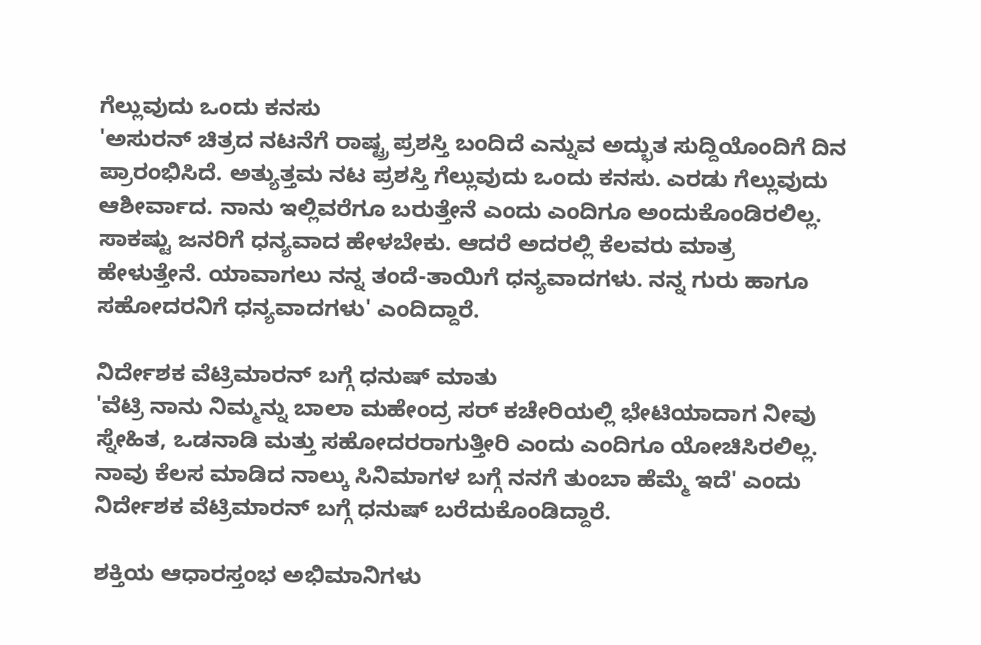ಗೆಲ್ಲುವುದು ಒಂದು ಕನಸು
'ಅಸುರನ್ ಚಿತ್ರದ ನಟನೆಗೆ ರಾಷ್ಟ್ರ ಪ್ರಶಸ್ತಿ ಬಂದಿದೆ ಎನ್ನುವ ಅದ್ಭುತ ಸುದ್ದಿಯೊಂದಿಗೆ ದಿನ ಪ್ರಾರಂಭಿಸಿದೆ. ಅತ್ಯುತ್ತಮ ನಟ ಪ್ರಶಸ್ತಿ ಗೆಲ್ಲುವುದು ಒಂದು ಕನಸು. ಎರಡು ಗೆಲ್ಲುವುದು ಆಶೀರ್ವಾದ. ನಾನು ಇಲ್ಲಿವರೆಗೂ ಬರುತ್ತೇನೆ ಎಂದು ಎಂದಿಗೂ ಅಂದುಕೊಂಡಿರಲಿಲ್ಲ. ಸಾಕಷ್ಟು ಜನರಿಗೆ ಧನ್ಯವಾದ ಹೇಳಬೇಕು. ಆದರೆ ಅದರಲ್ಲಿ ಕೆಲವರು ಮಾತ್ರ ಹೇಳುತ್ತೇನೆ. ಯಾವಾಗಲು ನನ್ನ ತಂದೆ-ತಾಯಿಗೆ ಧನ್ಯವಾದಗಳು. ನನ್ನ ಗುರು ಹಾಗೂ ಸಹೋದರನಿಗೆ ಧನ್ಯವಾದಗಳು' ಎಂದಿದ್ದಾರೆ.

ನಿರ್ದೇಶಕ ವೆಟ್ರಿಮಾರನ್ ಬಗ್ಗೆ ಧನುಷ್ ಮಾತು
'ವೆಟ್ರಿ ನಾನು ನಿಮ್ಮನ್ನು ಬಾಲಾ ಮಹೇಂದ್ರ ಸರ್ ಕಚೇರಿಯಲ್ಲಿ ಭೇಟಿಯಾದಾಗ ನೀವು ಸ್ನೇಹಿತ, ಒಡನಾಡಿ ಮತ್ತು ಸಹೋದರರಾಗುತ್ತೀರಿ ಎಂದು ಎಂದಿಗೂ ಯೋಚಿಸಿರಲಿಲ್ಲ. ನಾವು ಕೆಲಸ ಮಾಡಿದ ನಾಲ್ಕು ಸಿನಿಮಾಗಳ ಬಗ್ಗೆ ನನಗೆ ತುಂಬಾ ಹೆಮ್ಮೆ ಇದೆ' ಎಂದು ನಿರ್ದೇಶಕ ವೆಟ್ರಿಮಾರನ್ ಬಗ್ಗೆ ಧನುಷ್ ಬರೆದುಕೊಂಡಿದ್ದಾರೆ.

ಶಕ್ತಿಯ ಆಧಾರಸ್ತಂಭ ಅಭಿಮಾನಿಗಳು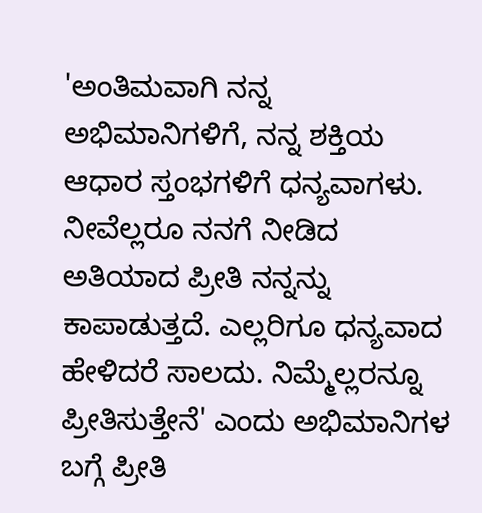'ಅಂತಿಮವಾಗಿ ನನ್ನ ಅಭಿಮಾನಿಗಳಿಗೆ, ನನ್ನ ಶಕ್ತಿಯ ಆಧಾರ ಸ್ತಂಭಗಳಿಗೆ ಧನ್ಯವಾಗಳು. ನೀವೆಲ್ಲರೂ ನನಗೆ ನೀಡಿದ ಅತಿಯಾದ ಪ್ರೀತಿ ನನ್ನನ್ನು ಕಾಪಾಡುತ್ತದೆ. ಎಲ್ಲರಿಗೂ ಧನ್ಯವಾದ ಹೇಳಿದರೆ ಸಾಲದು. ನಿಮ್ಮೆಲ್ಲರನ್ನೂ ಪ್ರೀತಿಸುತ್ತೇನೆ' ಎಂದು ಅಭಿಮಾನಿಗಳ ಬಗ್ಗೆ ಪ್ರೀತಿ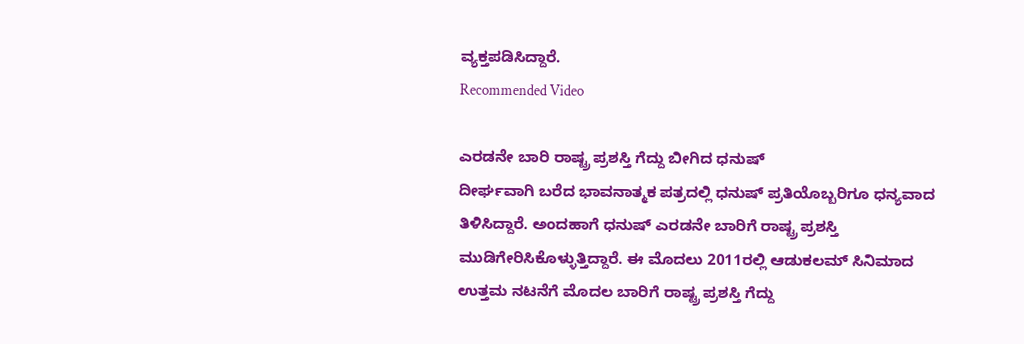ವ್ಯಕ್ತಪಡಿಸಿದ್ದಾರೆ.
Recommended Video

ಎರಡನೇ ಬಾರಿ ರಾಷ್ಟ್ರ ಪ್ರಶಸ್ತಿ ಗೆದ್ದು ಬೀಗಿದ ಧನುಷ್
ದೀರ್ಘವಾಗಿ ಬರೆದ ಭಾವನಾತ್ಮಕ ಪತ್ರದಲ್ಲಿ ಧನುಷ್ ಪ್ರತಿಯೊಬ್ಬರಿಗೂ ಧನ್ಯವಾದ ತಿಳಿಸಿದ್ದಾರೆ. ಅಂದಹಾಗೆ ಧನುಷ್ ಎರಡನೇ ಬಾರಿಗೆ ರಾಷ್ಟ್ರ ಪ್ರಶಸ್ತಿ ಮುಡಿಗೇರಿಸಿಕೊಳ್ಳುತ್ತಿದ್ದಾರೆ. ಈ ಮೊದಲು 2011ರಲ್ಲಿ ಆಡುಕಲಮ್ ಸಿನಿಮಾದ ಉತ್ತಮ ನಟನೆಗೆ ಮೊದಲ ಬಾರಿಗೆ ರಾಷ್ಟ್ರ ಪ್ರಶಸ್ತಿ ಗೆದ್ದು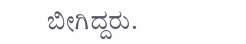ಬೀಗಿದ್ದರು.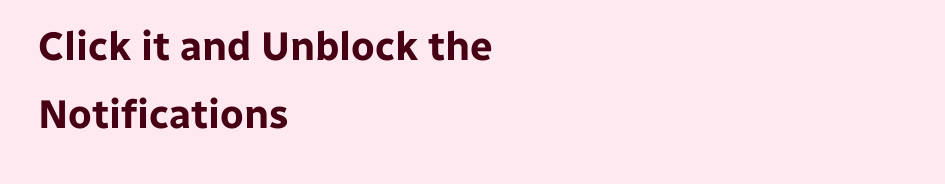Click it and Unblock the Notifications